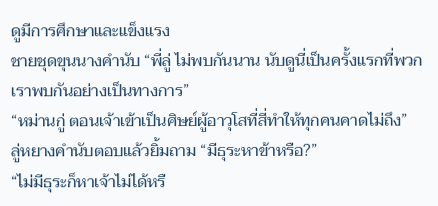ดูมีการศึกษาและแข็งแรง
ชายชุดขุนนางคำนับ “พี่ลู่ ไม่พบกันนาน นับดูนี่เป็นครั้งแรกที่พวกเราพบกันอย่างเป็นทางการ”
“หม่านกู่ ตอนเจ้าเข้าเป็นศิษย์ผู้อาวุโสที่สี่ทำให้ทุกคนคาดไม่ถึง”
ลู่หยางคำนับตอบแล้วยิ้มถาม “มีธุระหาข้าหรือ?”
“ไม่มีธุระก็หาเจ้าไม่ได้หรื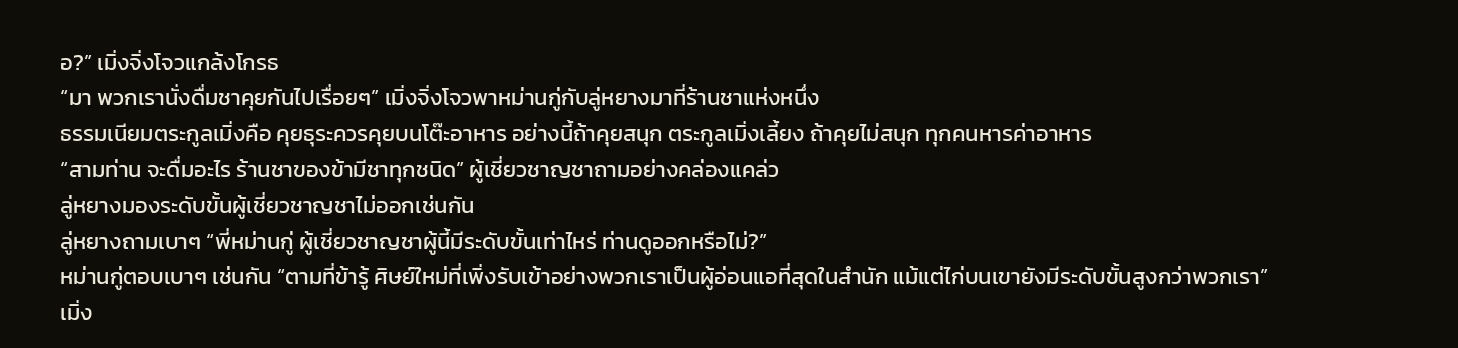อ?” เมิ่งจิ่งโจวแกล้งโกรธ
“มา พวกเรานั่งดื่มชาคุยกันไปเรื่อยๆ” เมิ่งจิ่งโจวพาหม่านกู่กับลู่หยางมาที่ร้านชาแห่งหนึ่ง
ธรรมเนียมตระกูลเมิ่งคือ คุยธุระควรคุยบนโต๊ะอาหาร อย่างนี้ถ้าคุยสนุก ตระกูลเมิ่งเลี้ยง ถ้าคุยไม่สนุก ทุกคนหารค่าอาหาร
“สามท่าน จะดื่มอะไร ร้านชาของข้ามีชาทุกชนิด” ผู้เชี่ยวชาญชาถามอย่างคล่องแคล่ว
ลู่หยางมองระดับขั้นผู้เชี่ยวชาญชาไม่ออกเช่นกัน
ลู่หยางถามเบาๆ “พี่หม่านกู่ ผู้เชี่ยวชาญชาผู้นี้มีระดับขั้นเท่าไหร่ ท่านดูออกหรือไม่?”
หม่านกู่ตอบเบาๆ เช่นกัน “ตามที่ข้ารู้ ศิษย์ใหม่ที่เพิ่งรับเข้าอย่างพวกเราเป็นผู้อ่อนแอที่สุดในสำนัก แม้แต่ไก่บนเขายังมีระดับขั้นสูงกว่าพวกเรา”
เมิ่ง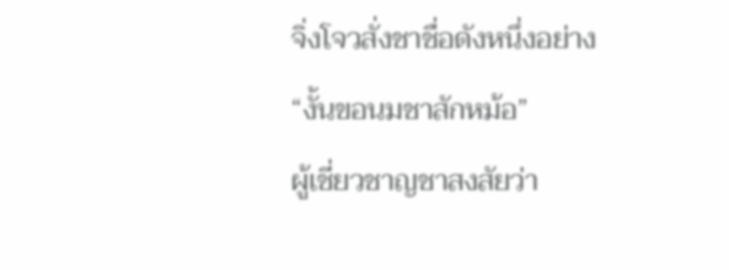จิ่งโจวสั่งชาชื่อดังหนึ่งอย่าง
“งั้นขอนมชาสักหม้อ”
ผู้เชี่ยวชาญชาสงสัยว่า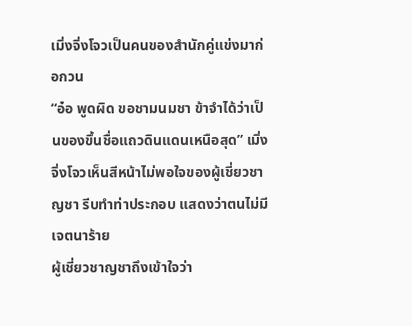เมิ่งจิ่งโจวเป็นคนของสำนักคู่แข่งมาก่อกวน
“อ๋อ พูดผิด ขอชามนมชา ข้าจำได้ว่าเป็นของขึ้นชื่อแถวดินแดนเหนือสุด” เมิ่งจิ่งโจวเห็นสีหน้าไม่พอใจของผู้เชี่ยวชาญชา รีบทำท่าประกอบ แสดงว่าตนไม่มีเจตนาร้าย
ผู้เชี่ยวชาญชาถึงเข้าใจว่า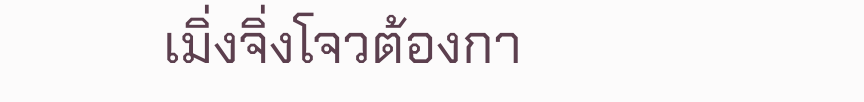เมิ่งจิ่งโจวต้องกา